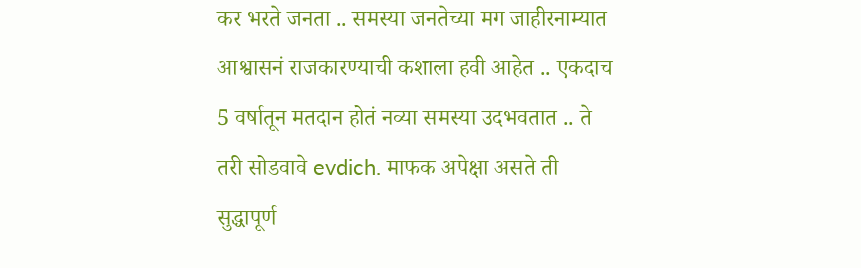कर भरते जनता .. समस्या जनतेच्या मग जाहीरनाम्यात आश्वासनं राजकारण्याची कशाला हवी आहेत .. एकदाच 5 वर्षातून मतदान होतं नव्या समस्या उदभवतात .. ते तरी सोडवावे evdich. माफक अपेक्षा असते ती सुद्धापूर्ण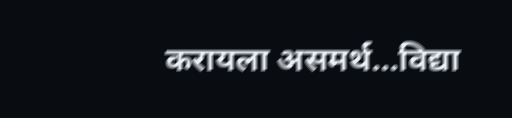करायला असमर्थ...विद्या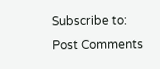Subscribe to:
Post Comments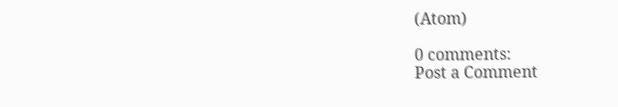(Atom)

0 comments:
Post a Comment